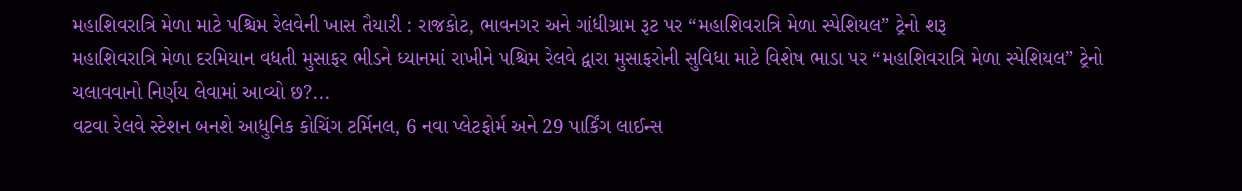મહાશિવરાત્રિ મેળા માટે પશ્ચિમ રેલવેની ખાસ તૈયારી : રાજકોટ, ભાવનગર અને ગાંધીગ્રામ રૂટ પર “મહાશિવરાત્રિ મેળા સ્પેશિયલ” ટ્રેનો શરૂ
મહાશિવરાત્રિ મેળા દરમિયાન વધતી મુસાફર ભીડને ધ્યાનમાં રાખીને પશ્ચિમ રેલવે દ્વારા મુસાફરોની સુવિધા માટે વિશેષ ભાડા પર “મહાશિવરાત્રિ મેળા સ્પેશિયલ” ટ્રેનો ચલાવવાનો નિર્ણય લેવામાં આવ્યો છ?...
વટવા રેલવે સ્ટેશન બનશે આધુનિક કોચિંગ ટર્મિનલ, 6 નવા પ્લેટફોર્મ અને 29 પાર્કિંગ લાઈન્સ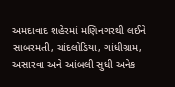અમદાવાદ શહેરમાં મણિનગરથી લઈને સાબરમતી, ચાંદલોડિયા, ગાંધીગ્રામ, અસારવા અને આંબલી સુધી અનેક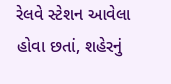રેલવે સ્ટેશન આવેલા હોવા છતાં, શહેરનું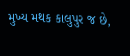મુખ્ય મથક કાલુપુર જ છે,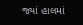જ્યાં હાલમાં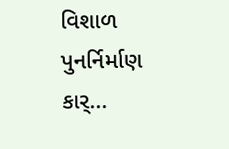વિશાળ પુનર્નિર્માણ કાર્...